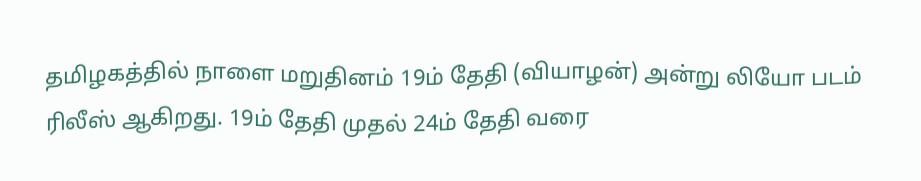தமிழகத்தில் நாளை மறுதினம் 19ம் தேதி (வியாழன்) அன்று லியோ படம் ரிலீஸ் ஆகிறது. 19ம் தேதி முதல் 24ம் தேதி வரை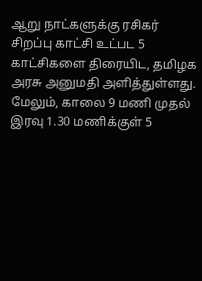ஆறு நாட்களுக்கு ரசிகர் சிறப்பு காட்சி உட்பட 5 காட்சிகளை திரையிட, தமிழக அரசு அனுமதி அளித்துள்ளது. மேலும், காலை 9 மணி முதல் இரவு 1.30 மணிக்குள் 5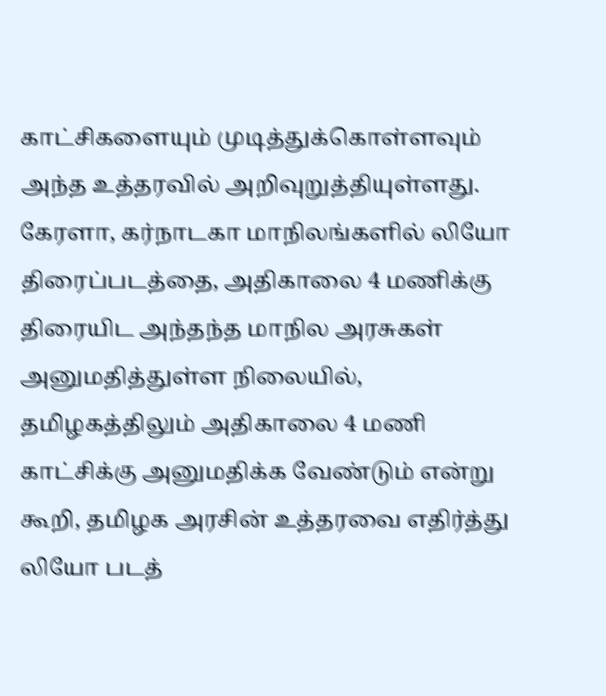காட்சிகளையும் முடித்துக்கொள்ளவும் அந்த உத்தரவில் அறிவுறுத்தியுள்ளது.
கேரளா, கர்நாடகா மாநிலங்களில் லியோ திரைப்படத்தை, அதிகாலை 4 மணிக்கு திரையிட அந்தந்த மாநில அரசுகள் அனுமதித்துள்ள நிலையில், தமிழகத்திலும் அதிகாலை 4 மணி காட்சிக்கு அனுமதிக்க வேண்டும் என்று கூறி, தமிழக அரசின் உத்தரவை எதிர்த்து லியோ படத்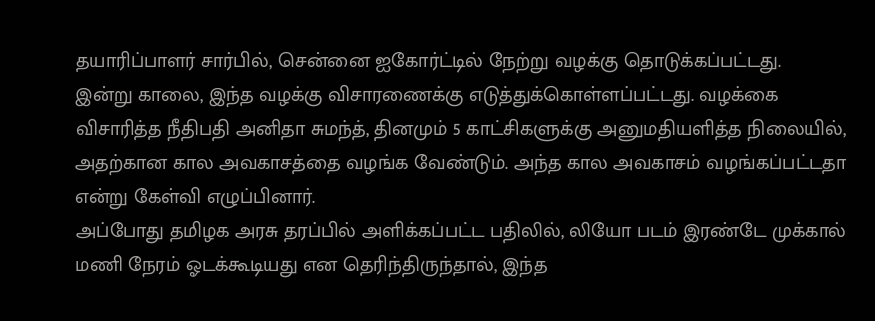தயாரிப்பாளர் சார்பில், சென்னை ஐகோர்ட்டில் நேற்று வழக்கு தொடுக்கப்பட்டது.
இன்று காலை, இந்த வழக்கு விசாரணைக்கு எடுத்துக்கொள்ளப்பட்டது. வழக்கை விசாரித்த நீதிபதி அனிதா சுமந்த், தினமும் 5 காட்சிகளுக்கு அனுமதியளித்த நிலையில், அதற்கான கால அவகாசத்தை வழங்க வேண்டும். அந்த கால அவகாசம் வழங்கப்பட்டதா என்று கேள்வி எழுப்பினார்.
அப்போது தமிழக அரசு தரப்பில் அளிக்கப்பட்ட பதிலில், லியோ படம் இரண்டே முக்கால் மணி நேரம் ஓடக்கூடியது என தெரிந்திருந்தால், இந்த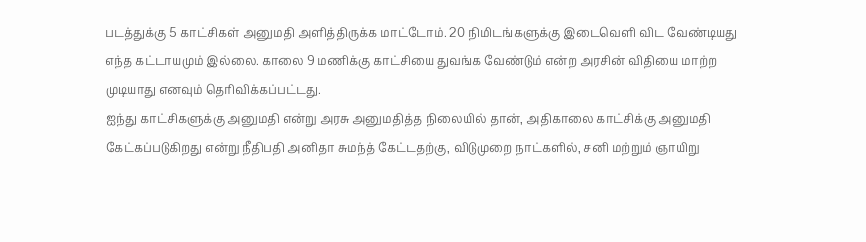படத்துக்கு 5 காட்சிகள் அனுமதி அளித்திருக்க மாட்டோம். 20 நிமிடங்களுக்கு இடைவௌி விட வேண்டியது எந்த கட்டாயமும் இல்லை. காலை 9 மணிக்கு காட்சியை துவங்க வேண்டும் என்ற அரசின் விதியை மாற்ற முடியாது எனவும் தெரிவிக்கப்பட்டது.
ஐந்து காட்சிகளுக்கு அனுமதி என்று அரசு அனுமதித்த நிலையில் தான், அதிகாலை காட்சிக்கு அனுமதி கேட்கப்படுகிறது என்று நீதிபதி அனிதா சுமந்த் கேட்டதற்கு, விடுமுறை நாட்களில், சனி மற்றும் ஞாயிறு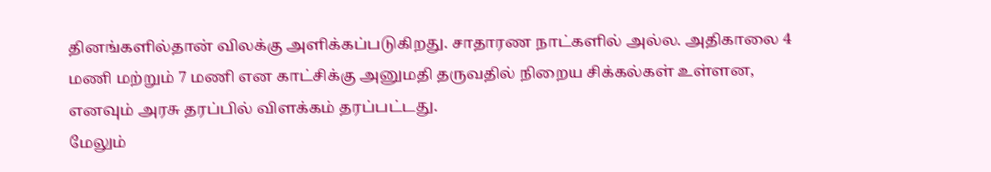தினங்களில்தான் விலக்கு அளிக்கப்படுகிறது. சாதாரண நாட்களில் அல்ல. அதிகாலை 4 மணி மற்றும் 7 மணி என காட்சிக்கு அனுமதி தருவதில் நிறைய சிக்கல்கள் உள்ளன, எனவும் அரசு தரப்பில் விளக்கம் தரப்பட்டது.
மேலும்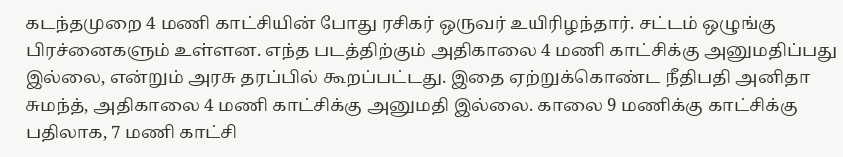கடந்தமுறை 4 மணி காட்சியின் போது ரசிகர் ஒருவர் உயிரிழந்தார். சட்டம் ஒழுங்கு பிரச்னைகளும் உள்ளன. எந்த படத்திற்கும் அதிகாலை 4 மணி காட்சிக்கு அனுமதிப்பது இல்லை, என்றும் அரசு தரப்பில் கூறப்பட்டது. இதை ஏற்றுக்கொண்ட நீதிபதி அனிதா சுமந்த், அதிகாலை 4 மணி காட்சிக்கு அனுமதி இல்லை. காலை 9 மணிக்கு காட்சிக்கு பதிலாக, 7 மணி காட்சி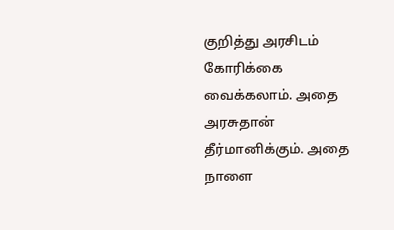குறித்து அரசிடம் கோரிக்கை வைக்கலாம். அதை அரசுதான் தீர்மானிக்கும். அதை நாளை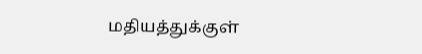மதியத்துக்குள்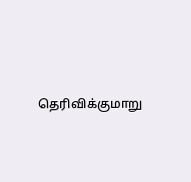தெரிவிக்குமாறு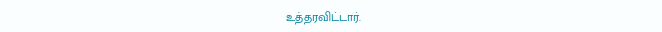உத்தரவிட்டார்.